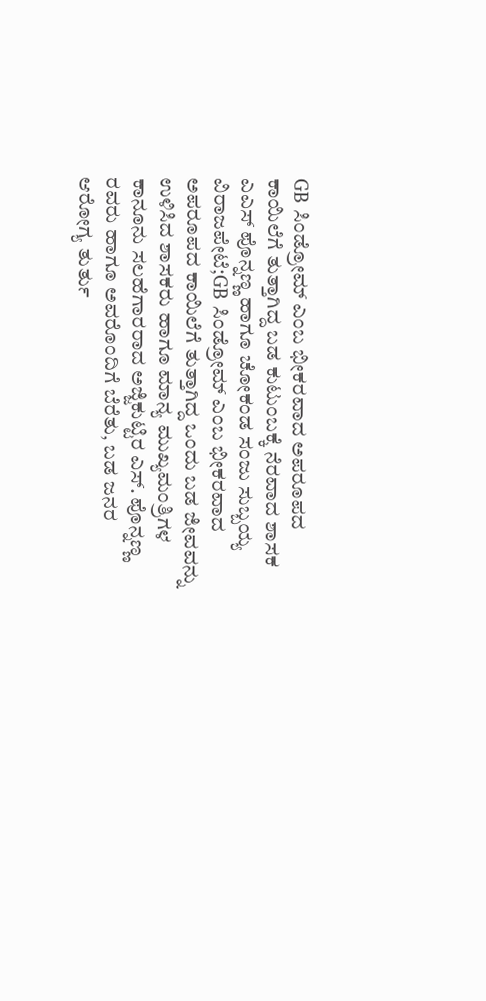GB ಸಿಂಡ್ರೋಮ್ ಎಂಬ ಭೀಕರವಾದ ಅಪರೂಪದ ಕಾಯಿಲೆಗೆ ತುತ್ತಾಗಿದ್ದ ಬಡ ಕುಟುಂಬಕ್ಕೆ ನೆರವಾದ ಶಾಸಕ ಎಎಸ್ ಪೊನ್ನಣ್ಣ ಹಾಗೂ ಚೋಕಂಡ ಸಂಜು ಸುಬ್ಬಯ್ಯ
ವಿರಾಜಪೇಟೆ;GB ಸಿಂಡ್ರೋಮ್ ಎಂಬ ಭೀಕರವಾದ ಅಪರೂಪದ ಕಾಯಿಲೆಗೆ ತುತ್ತಾಗಿದ್ದ ಒಂದು ಬಡ ಜೀವವನ್ನು ಉಳಿಸಿದ ಶಾಸಕರು ಹಾಗೂ ಮಾನ್ಯ ಮುಖ್ಯಮಂತ್ರಿಗಳ ಕಾನೂನು ಸಲಹೆಗಾರರಾದ ಅಜ್ಜಿಕುಟ್ಟಿರ ಎಸ್. ಪೊನ್ನಣ್ಣ ರವರು ಹಾಗೂ ಅವರೊಂದಿಗೆ ಬೆರೆತು, ಬಡ ಜನರ ಆರೋಗ್ಯ ತುರ್ತು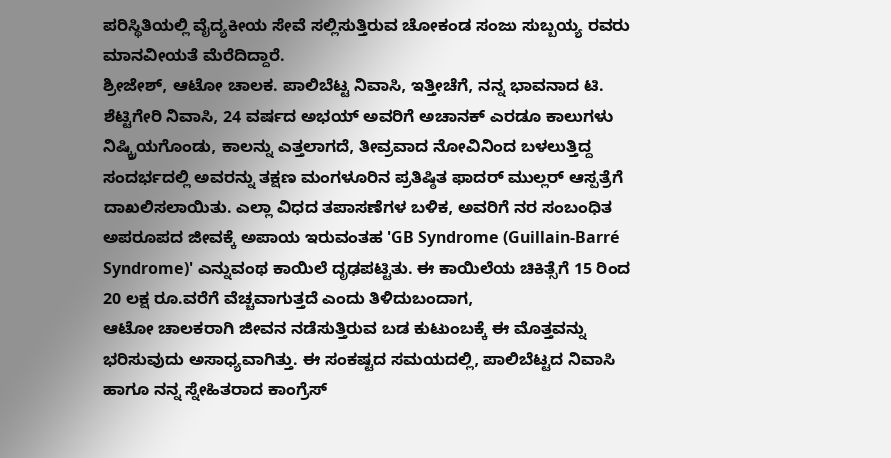ಪರಿಸ್ಥಿತಿಯಲ್ಲಿ ವೈದ್ಯಕೀಯ ಸೇವೆ ಸಲ್ಲಿಸುತ್ತಿರುವ ಚೋಕಂಡ ಸಂಜು ಸುಬ್ಬಯ್ಯ ರವರು ಮಾನವೀಯತೆ ಮೆರೆದಿದ್ದಾರೆ.
ಶ್ರೀಜೇಶ್, ಆಟೋ ಚಾಲಕ. ಪಾಲಿಬೆಟ್ಟ ನಿವಾಸಿ, ಇತ್ತೀಚೆಗೆ, ನನ್ನ ಭಾವನಾದ ಟಿ. ಶೆಟ್ಟಿಗೇರಿ ನಿವಾಸಿ, 24 ವರ್ಷದ ಅಭಯ್ ಅವರಿಗೆ ಅಚಾನಕ್ ಎರಡೂ ಕಾಲುಗಳು ನಿಷ್ಕ್ರಿಯಗೊಂಡು, ಕಾಲನ್ನು ಎತ್ತಲಾಗದೆ, ತೀವ್ರವಾದ ನೋವಿನಿಂದ ಬಳಲುತ್ತಿದ್ದ ಸಂದರ್ಭದಲ್ಲಿ ಅವರನ್ನು ತಕ್ಷಣ ಮಂಗಳೂರಿನ ಪ್ರತಿಷ್ಠಿತ ಫಾದರ್ ಮುಲ್ಲರ್ ಆಸ್ಪತ್ರೆಗೆ ದಾಖಲಿಸಲಾಯಿತು. ಎಲ್ಲಾ ವಿಧದ ತಪಾಸಣೆಗಳ ಬಳಿಕ, ಅವರಿಗೆ ನರ ಸಂಬಂಧಿತ ಅಪರೂಪದ ಜೀವಕ್ಕೆ ಅಪಾಯ ಇರುವಂತಹ 'GB Syndrome (Guillain-Barré Syndrome)' ಎನ್ನುವಂಥ ಕಾಯಿಲೆ ದೃಢಪಟ್ಟಿತು. ಈ ಕಾಯಿಲೆಯ ಚಿಕಿತ್ಸೆಗೆ 15 ರಿಂದ 20 ಲಕ್ಷ ರೂ.ವರೆಗೆ ವೆಚ್ಚವಾಗುತ್ತದೆ ಎಂದು ತಿಳಿದುಬಂದಾಗ,
ಆಟೋ ಚಾಲಕರಾಗಿ ಜೀವನ ನಡೆಸುತ್ತಿರುವ ಬಡ ಕುಟುಂಬಕ್ಕೆ ಈ ಮೊತ್ತವನ್ನು ಭರಿಸುವುದು ಅಸಾಧ್ಯವಾಗಿತ್ತು. ಈ ಸಂಕಷ್ಟದ ಸಮಯದಲ್ಲಿ, ಪಾಲಿಬೆಟ್ಟದ ನಿವಾಸಿ ಹಾಗೂ ನನ್ನ ಸ್ನೇಹಿತರಾದ ಕಾಂಗ್ರೆಸ್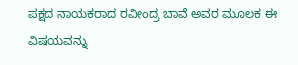ಪಕ್ಷದ ನಾಯಕರಾದ ರವೀಂದ್ರ ಬಾವೆ ಅವರ ಮೂಲಕ ಈ ವಿಷಯವನ್ನು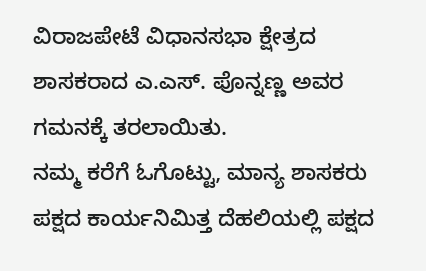ವಿರಾಜಪೇಟೆ ವಿಧಾನಸಭಾ ಕ್ಷೇತ್ರದ ಶಾಸಕರಾದ ಎ.ಎಸ್. ಪೊನ್ನಣ್ಣ ಅವರ ಗಮನಕ್ಕೆ ತರಲಾಯಿತು.
ನಮ್ಮ ಕರೆಗೆ ಓಗೊಟ್ಟು, ಮಾನ್ಯ ಶಾಸಕರು ಪಕ್ಷದ ಕಾರ್ಯನಿಮಿತ್ತ ದೆಹಲಿಯಲ್ಲಿ ಪಕ್ಷದ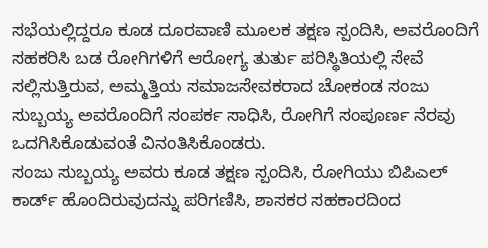ಸಭೆಯಲ್ಲಿದ್ದರೂ ಕೂಡ ದೂರವಾಣಿ ಮೂಲಕ ತಕ್ಷಣ ಸ್ಪಂದಿಸಿ, ಅವರೊಂದಿಗೆ ಸಹಕರಿಸಿ ಬಡ ರೋಗಿಗಳಿಗೆ ಆರೋಗ್ಯ ತುರ್ತು ಪರಿಸ್ಥಿತಿಯಲ್ಲಿ ಸೇವೆ ಸಲ್ಲಿಸುತ್ತಿರುವ, ಅಮ್ಮತ್ತಿಯ ಸಮಾಜಸೇವಕರಾದ ಚೋಕಂಡ ಸಂಜು ಸುಬ್ಬಯ್ಯ ಅವರೊಂದಿಗೆ ಸಂಪರ್ಕ ಸಾಧಿಸಿ, ರೋಗಿಗೆ ಸಂಪೂರ್ಣ ನೆರವು ಒದಗಿಸಿಕೊಡುವಂತೆ ವಿನಂತಿಸಿಕೊಂಡರು.
ಸಂಜು ಸುಬ್ಬಯ್ಯ ಅವರು ಕೂಡ ತಕ್ಷಣ ಸ್ಪಂದಿಸಿ, ರೋಗಿಯು ಬಿಪಿಎಲ್ ಕಾರ್ಡ್ ಹೊಂದಿರುವುದನ್ನು ಪರಿಗಣಿಸಿ, ಶಾಸಕರ ಸಹಕಾರದಿಂದ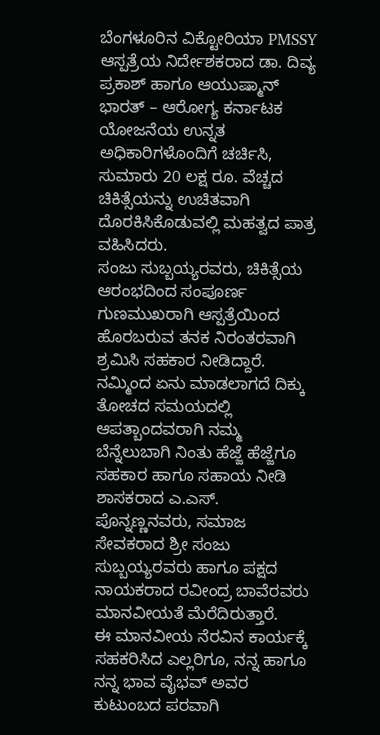ಬೆಂಗಳೂರಿನ ವಿಕ್ಟೋರಿಯಾ PMSSY ಆಸ್ಪತ್ರೆಯ ನಿರ್ದೇಶಕರಾದ ಡಾ. ದಿವ್ಯ ಪ್ರಕಾಶ್ ಹಾಗೂ ಆಯುಷ್ಮಾನ್ ಭಾರತ್ – ಆರೋಗ್ಯ ಕರ್ನಾಟಕ ಯೋಜನೆಯ ಉನ್ನತ ಅಧಿಕಾರಿಗಳೊಂದಿಗೆ ಚರ್ಚಿಸಿ, ಸುಮಾರು 20 ಲಕ್ಷ ರೂ. ವೆಚ್ಚದ ಚಿಕಿತ್ಸೆಯನ್ನು ಉಚಿತವಾಗಿ ದೊರಕಿಸಿಕೊಡುವಲ್ಲಿ ಮಹತ್ವದ ಪಾತ್ರ ವಹಿಸಿದರು.
ಸಂಜು ಸುಬ್ಬಯ್ಯರವರು, ಚಿಕಿತ್ಸೆಯ ಆರಂಭದಿಂದ ಸಂಪೂರ್ಣ ಗುಣಮುಖರಾಗಿ ಆಸ್ಪತ್ರೆಯಿಂದ ಹೊರಬರುವ ತನಕ ನಿರಂತರವಾಗಿ ಶ್ರಮಿಸಿ ಸಹಕಾರ ನೀಡಿದ್ದಾರೆ. ನಮ್ಮಿಂದ ಏನು ಮಾಡಲಾಗದೆ ದಿಕ್ಕು ತೋಚದ ಸಮಯದಲ್ಲಿ ಆಪತ್ಬಾಂದವರಾಗಿ ನಮ್ಮ ಬೆನ್ನೆಲುಬಾಗಿ ನಿಂತು ಹೆಜ್ಜೆ ಹೆಜ್ಜೆಗೂ ಸಹಕಾರ ಹಾಗೂ ಸಹಾಯ ನೀಡಿ ಶಾಸಕರಾದ ಎ.ಎಸ್. ಪೊನ್ನಣ್ಣನವರು, ಸಮಾಜ ಸೇವಕರಾದ ಶ್ರೀ ಸಂಜು ಸುಬ್ಬಯ್ಯರವರು ಹಾಗೂ ಪಕ್ಷದ ನಾಯಕರಾದ ರವೀಂದ್ರ ಬಾವೆರವರು ಮಾನವೀಯತೆ ಮೆರೆದಿರುತ್ತಾರೆ.
ಈ ಮಾನವೀಯ ನೆರವಿನ ಕಾರ್ಯಕ್ಕೆ ಸಹಕರಿಸಿದ ಎಲ್ಲರಿಗೂ, ನನ್ನ ಹಾಗೂ ನನ್ನ ಭಾವ ವೈಭವ್ ಅವರ ಕುಟುಂಬದ ಪರವಾಗಿ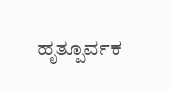ಹೃತ್ಪೂರ್ವಕ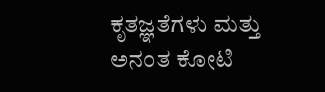ಕೃತಜ್ಞತೆಗಳು ಮತ್ತು ಅನಂತ ಕೋಟಿ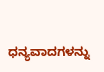ಧನ್ಯವಾದಗಳನ್ನು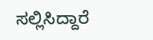ಸಲ್ಲಿಸಿದ್ದಾರೆ